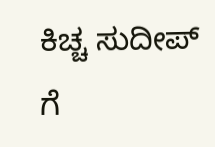ಕಿಚ್ಚ ಸುದೀಪ್ ಗೆ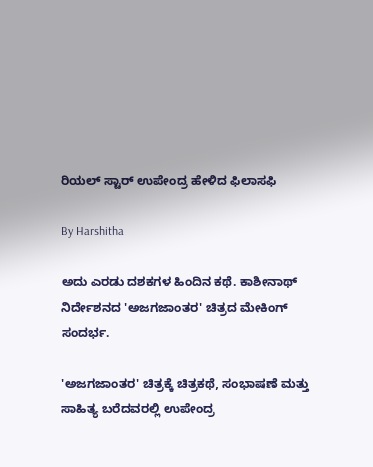ರಿಯಲ್ ಸ್ಟಾರ್ ಉಪೇಂದ್ರ ಹೇಳಿದ ಫಿಲಾಸಫಿ

By Harshitha

ಅದು ಎರಡು ದಶಕಗಳ ಹಿಂದಿನ ಕಥೆ. ಕಾಶೀನಾಥ್ ನಿರ್ದೇಶನದ 'ಅಜಗಜಾಂತರ' ಚಿತ್ರದ ಮೇಕಿಂಗ್ ಸಂದರ್ಭ.

'ಅಜಗಜಾಂತರ' ಚಿತ್ರಕ್ಕೆ ಚಿತ್ರಕಥೆ, ಸಂಭಾಷಣೆ ಮತ್ತು ಸಾಹಿತ್ಯ ಬರೆದವರಲ್ಲಿ ಉಪೇಂದ್ರ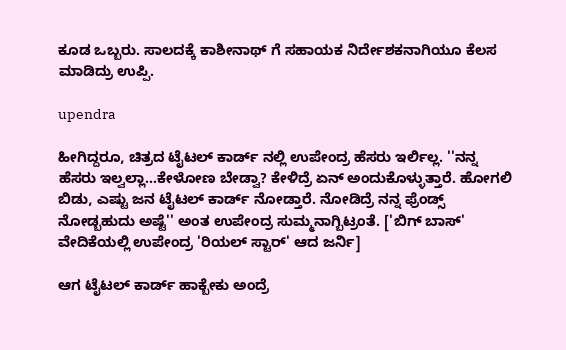ಕೂಡ ಒಬ್ಬರು. ಸಾಲದಕ್ಕೆ ಕಾಶೀನಾಥ್ ಗೆ ಸಹಾಯಕ ನಿರ್ದೇಶಕನಾಗಿಯೂ ಕೆಲಸ ಮಾಡಿದ್ರು ಉಪ್ಪಿ.

upendra

ಹೀಗಿದ್ದರೂ, ಚಿತ್ರದ ಟೈಟಲ್ ಕಾರ್ಡ್ ನಲ್ಲಿ ಉಪೇಂದ್ರ ಹೆಸರು ಇರ್ಲಿಲ್ಲ. ''ನನ್ನ ಹೆಸರು ಇಲ್ವಲ್ಲಾ...ಕೇಳೋಣ ಬೇಡ್ವಾ? ಕೇಳಿದ್ರೆ ಏನ್ ಅಂದುಕೊಳ್ಳುತ್ತಾರೆ. ಹೋಗಲಿ ಬಿಡು, ಎಷ್ಟು ಜನ ಟೈಟಲ್ ಕಾರ್ಡ್ ನೋಡ್ತಾರೆ. ನೋಡಿದ್ರೆ ನನ್ನ ಫ್ರೆಂಡ್ಸ್ ನೋಡ್ಬಹುದು ಅಷ್ಟೆ'' ಅಂತ ಉಪೇಂದ್ರ ಸುಮ್ಮನಾಗ್ಬಿಟ್ರಂತೆ. ['ಬಿಗ್ ಬಾಸ್' ವೇದಿಕೆಯಲ್ಲಿ ಉಪೇಂದ್ರ 'ರಿಯಲ್ ಸ್ಟಾರ್' ಆದ ಜರ್ನಿ]

ಆಗ ಟೈಟಲ್ ಕಾರ್ಡ್ ಹಾಕ್ಬೇಕು ಅಂದ್ರೆ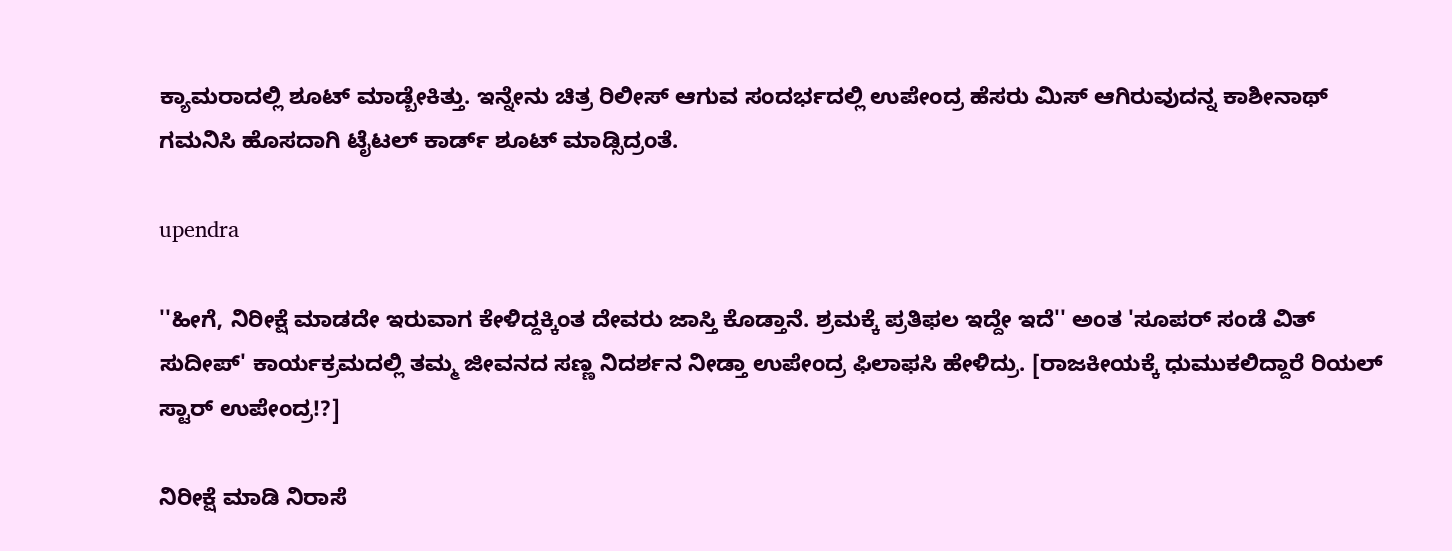ಕ್ಯಾಮರಾದಲ್ಲಿ ಶೂಟ್ ಮಾಡ್ಬೇಕಿತ್ತು. ಇನ್ನೇನು ಚಿತ್ರ ರಿಲೀಸ್ ಆಗುವ ಸಂದರ್ಭದಲ್ಲಿ ಉಪೇಂದ್ರ ಹೆಸರು ಮಿಸ್ ಆಗಿರುವುದನ್ನ ಕಾಶೀನಾಥ್ ಗಮನಿಸಿ ಹೊಸದಾಗಿ ಟೈಟಲ್ ಕಾರ್ಡ್ ಶೂಟ್ ಮಾಡ್ಸಿದ್ರಂತೆ.

upendra

''ಹೀಗೆ, ನಿರೀಕ್ಷೆ ಮಾಡದೇ ಇರುವಾಗ ಕೇಳಿದ್ದಕ್ಕಿಂತ ದೇವರು ಜಾಸ್ತಿ ಕೊಡ್ತಾನೆ. ಶ್ರಮಕ್ಕೆ ಪ್ರತಿಫಲ ಇದ್ದೇ ಇದೆ'' ಅಂತ 'ಸೂಪರ್ ಸಂಡೆ ವಿತ್ ಸುದೀಪ್' ಕಾರ್ಯಕ್ರಮದಲ್ಲಿ ತಮ್ಮ ಜೀವನದ ಸಣ್ಣ ನಿದರ್ಶನ ನೀಡ್ತಾ ಉಪೇಂದ್ರ ಫಿಲಾಫಸಿ ಹೇಳಿದ್ರು. [ರಾಜಕೀಯಕ್ಕೆ ಧುಮುಕಲಿದ್ದಾರೆ ರಿಯಲ್ ಸ್ಟಾರ್ ಉಪೇಂದ್ರ!?]

ನಿರೀಕ್ಷೆ ಮಾಡಿ ನಿರಾಸೆ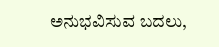ಅನುಭವಿಸುವ ಬದಲು,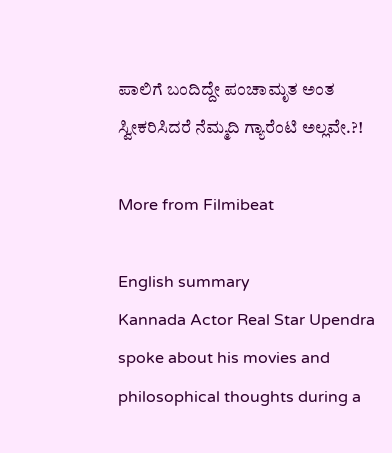ಪಾಲಿಗೆ ಬಂದಿದ್ದೇ ಪಂಚಾಮೃತ ಅಂತ ಸ್ವೀಕರಿಸಿದರೆ ನೆಮ್ಮದಿ ಗ್ಯಾರೆಂಟಿ ಅಲ್ಲವೇ.?!

More from Filmibeat

English summary
Kannada Actor Real Star Upendra spoke about his movies and philosophical thoughts during a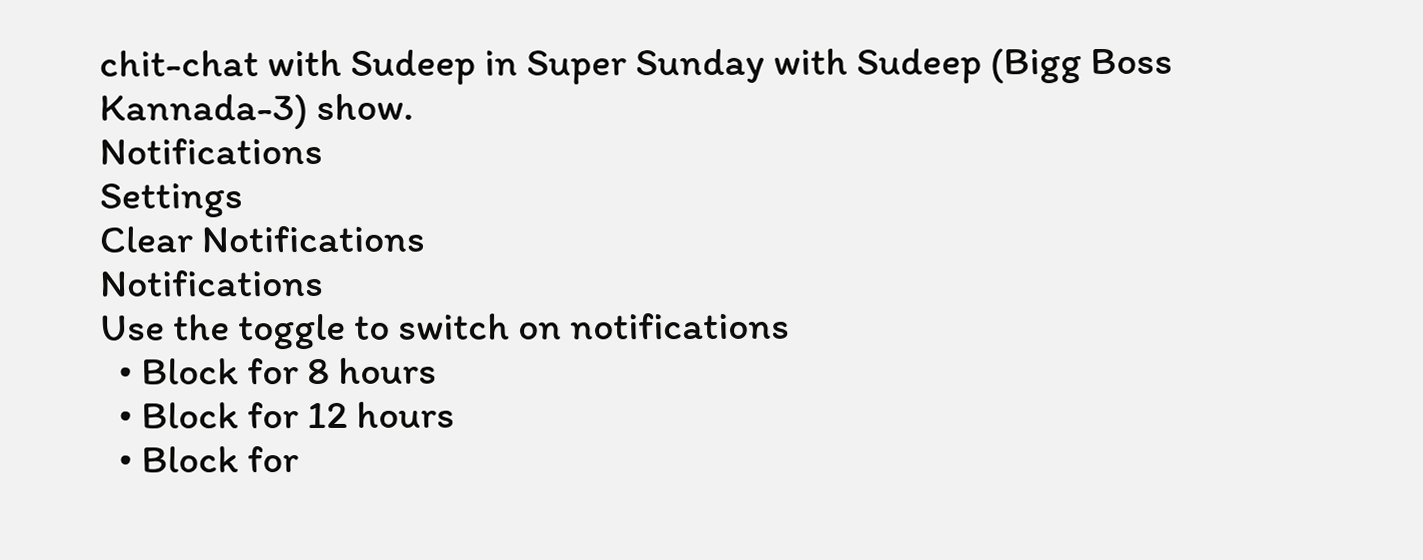chit-chat with Sudeep in Super Sunday with Sudeep (Bigg Boss Kannada-3) show.
Notifications
Settings
Clear Notifications
Notifications
Use the toggle to switch on notifications
  • Block for 8 hours
  • Block for 12 hours
  • Block for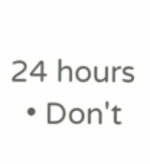24 hours
  • Don't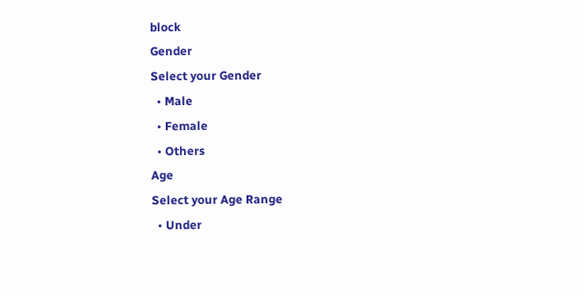block
Gender
Select your Gender
  • Male
  • Female
  • Others
Age
Select your Age Range
  • Under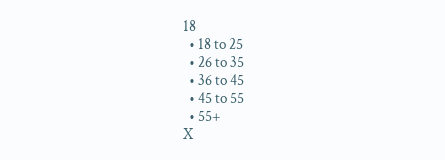18
  • 18 to 25
  • 26 to 35
  • 36 to 45
  • 45 to 55
  • 55+
X